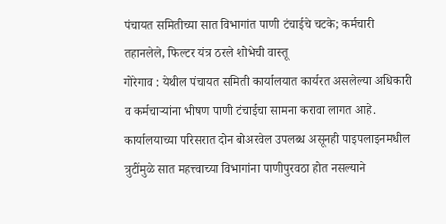पंचायत समितीच्या सात विभागांत पाणी टंचाईचे चटके; कर्मचारी तहानलेले, फिल्टर यंत्र ठरले शोभेची वास्तू
गोरेगाव : येथील पंचायत समिती कार्यालयात कार्यरत असलेल्या अधिकारी व कर्मचाऱ्यांना भीषण पाणी टंचाईचा सामना करावा लागत आहे. कार्यालयाच्या परिसरात दोन बोअरवेल उपलब्ध असूनही पाइपलाइनमधील त्रुटींमुळे सात महत्त्वाच्या विभागांना पाणीपुरवठा होत नसल्याने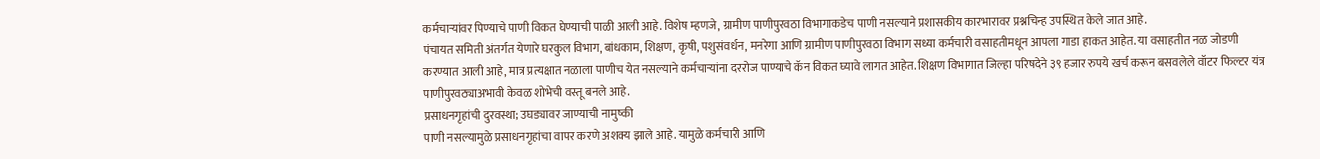कर्मचाऱ्यांवर पिण्याचे पाणी विकत घेण्याची पाळी आली आहे. विशेष म्हणजे, ग्रामीण पाणीपुरवठा विभागाकडेच पाणी नसल्याने प्रशासकीय कारभारावर प्रश्नचिन्ह उपस्थित केले जात आहे.
पंचायत समिती अंतर्गत येणारे घरकुल विभाग, बांधकाम, शिक्षण, कृषी, पशुसंवर्धन, मनरेगा आणि ग्रामीण पाणीपुरवठा विभाग सध्या कर्मचारी वसाहतीमधून आपला गाडा हाकत आहेत. या वसाहतीत नळ जोडणी करण्यात आली आहे, मात्र प्रत्यक्षात नळाला पाणीच येत नसल्याने कर्मचाऱ्यांना दररोज पाण्याचे कॅन विकत घ्यावे लागत आहेत. शिक्षण विभागात जिल्हा परिषदेने ३९ हजार रुपये खर्च करून बसवलेले वॉटर फिल्टर यंत्र पाणीपुरवठ्याअभावी केवळ शोभेची वस्तू बनले आहे.
प्रसाधनगृहांची दुरवस्था; उघड्यावर जाण्याची नामुष्की
पाणी नसल्यामुळे प्रसाधनगृहांचा वापर करणे अशक्य झाले आहे. यामुळे कर्मचारी आणि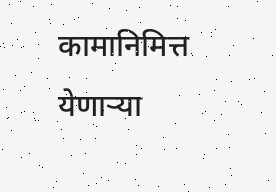कामानिमित्त येणाऱ्या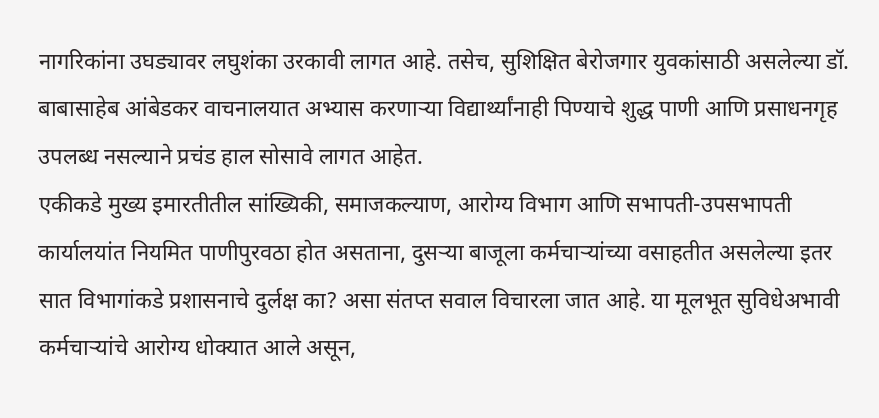नागरिकांना उघड्यावर लघुशंका उरकावी लागत आहे. तसेच, सुशिक्षित बेरोजगार युवकांसाठी असलेल्या डॉ. बाबासाहेब आंबेडकर वाचनालयात अभ्यास करणाऱ्या विद्यार्थ्यांनाही पिण्याचे शुद्ध पाणी आणि प्रसाधनगृह उपलब्ध नसल्याने प्रचंड हाल सोसावे लागत आहेत.
एकीकडे मुख्य इमारतीतील सांख्यिकी, समाजकल्याण, आरोग्य विभाग आणि सभापती-उपसभापती कार्यालयांत नियमित पाणीपुरवठा होत असताना, दुसऱ्या बाजूला कर्मचाऱ्यांच्या वसाहतीत असलेल्या इतर सात विभागांकडे प्रशासनाचे दुर्लक्ष का? असा संतप्त सवाल विचारला जात आहे. या मूलभूत सुविधेअभावी कर्मचाऱ्यांचे आरोग्य धोक्यात आले असून,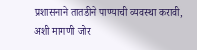प्रशासनाने तातडीने पाण्याची व्यवस्था करावी, अशी मागणी जोर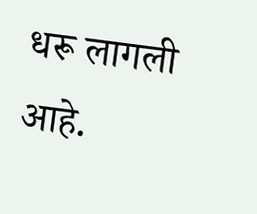धरू लागली आहे.